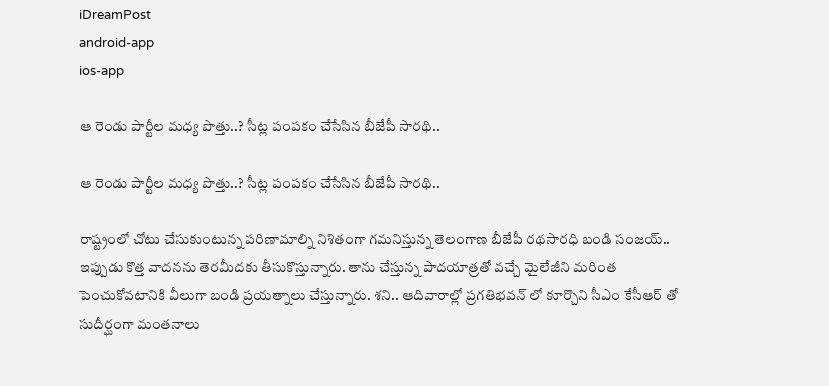iDreamPost
android-app
ios-app

ఆ రెండు పార్టీల మధ్య పొత్తు..? సీట్ల పంపకం చేసేసిన బీజేపీ సారథి..

ఆ రెండు పార్టీల మధ్య పొత్తు..? సీట్ల పంపకం చేసేసిన బీజేపీ సారథి..

రాష్ట్రంలో చోటు చేసుకుంటున్న పరిణామాల్ని నిశితంగా గమనిస్తున్న తెలంగాణ బీజేపీ రథసారధి బండి సంజయ్.. ఇప్పుడు కొత్త వాదనను తెరమీదకు తీసుకొస్తున్నారు. తాను చేస్తున్న పాదయాత్రతో వచ్చే మైలేజీని మరింత పెంచుకోవటానికి వీలుగా బండి ప్రయత్నాలు చేస్తున్నారు. శని.. ఆదివారాల్లో ప్రగతిభవన్ లో కూర్చొని సీఎం కేసీఆర్ తో సుదీర్ఘంగా మంతనాలు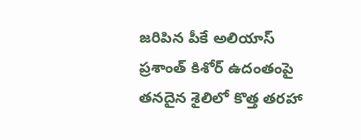జరిపిన పీకే అలియాస్ ప్రశాంత్ కిశోర్ ఉదంతంపై తనదైన శైలిలో కొత్త తరహా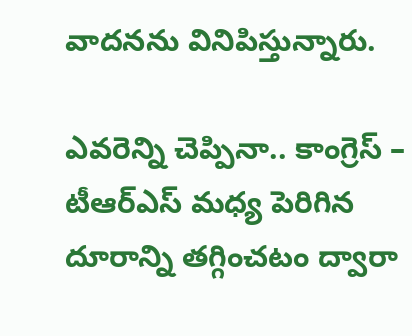వాదనను వినిపిస్తున్నారు.

ఎవరెన్ని చెప్పినా.. కాంగ్రెస్ – టీఆర్ఎస్ మధ్య పెరిగిన దూరాన్ని తగ్గించటం ద్వారా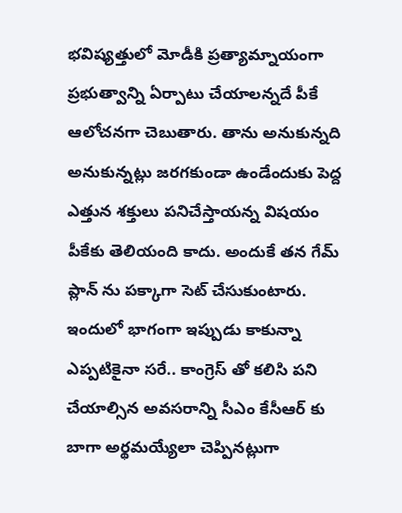భవిష్యత్తులో మోడీకి ప్రత్యామ్నాయంగా ప్రభుత్వాన్ని ఏర్పాటు చేయాలన్నదే పీకే ఆలోచనగా చెబుతారు. తాను అనుకున్నది అనుకున్నట్లు జరగకుండా ఉండేందుకు పెద్ద ఎత్తున శక్తులు పనిచేస్తాయన్న విషయం పీకేకు తెలియంది కాదు. అందుకే తన గేమ్ ప్లాన్ ను పక్కాగా సెట్ చేసుకుంటారు. ఇందులో భాగంగా ఇప్పుడు కాకున్నా ఎప్పటికైనా సరే.. కాంగ్రెస్ తో కలిసి పని చేయాల్సిన అవసరాన్ని సీఎం కేసీఆర్ కు బాగా అర్థమయ్యేలా చెప్పినట్లుగా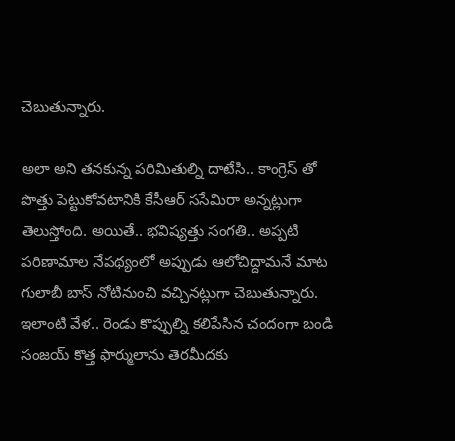చెబుతున్నారు.

అలా అని తనకున్న పరిమితుల్ని దాటేసి.. కాంగ్రెస్ తో పొత్తు పెట్టుకోవటానికి కేసీఆర్ ససేమిరా అన్నట్లుగా తెలుస్తోంది. అయితే.. భవిష్యత్తు సంగతి.. అప్పటి పరిణామాల నేపథ్యంలో అప్పుడు ఆలోచిద్దామనే మాట గులాబీ బాస్ నోటినుంచి వచ్చినట్లుగా చెబుతున్నారు. ఇలాంటి వేళ.. రెండు కొప్పుల్ని కలిపేసిన చందంగా బండి సంజయ్ కొత్త ఫార్ములాను తెరమీదకు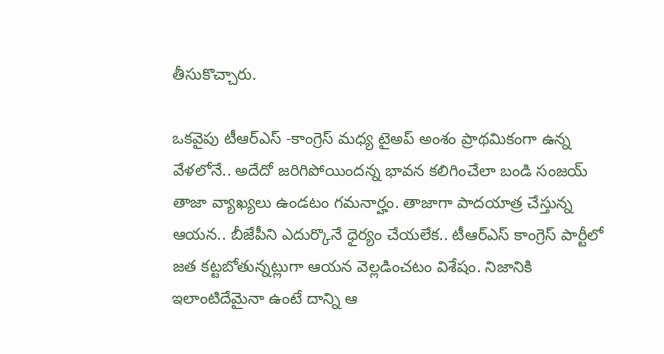తీసుకొచ్చారు.

ఒకవైపు టీఆర్ఎస్ -కాంగ్రెస్ మధ్య టైఅప్ అంశం ప్రాథమికంగా ఉన్న వేళలోనే.. అదేదో జరిగిపోయిందన్న భావన కలిగించేలా బండి సంజయ్ తాజా వ్యాఖ్యలు ఉండటం గమనార్హం. తాజాగా పాదయాత్ర చేస్తున్న ఆయన.. బీజేపీని ఎదుర్కొనే ధైర్యం చేయలేక.. టీఆర్ఎస్ కాంగ్రెస్ పార్టీలో జత కట్టబోతున్నట్లుగా ఆయన వెల్లడించటం విశేషం. నిజానికి ఇలాంటిదేమైనా ఉంటే దాన్ని ఆ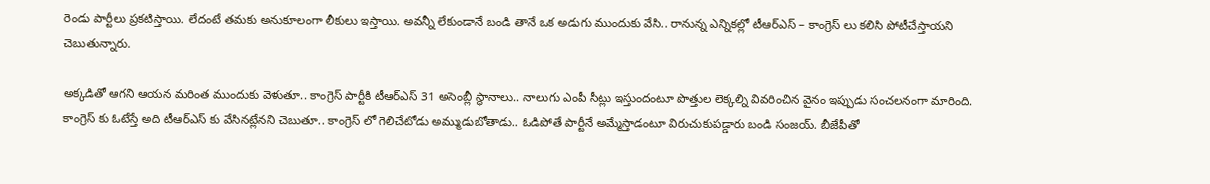రెండు పార్టీలు ప్రకటిస్తాయి. లేదంటే తమకు అనుకూలంగా లీకులు ఇస్తాయి. అవన్నీ లేకుండానే బండి తానే ఒక అడుగు ముందుకు వేసి.. రానున్న ఎన్నికల్లో టీఆర్ఎస్ – కాంగ్రెస్ లు కలిసి పోటీచేస్తాయని చెబుతున్నారు.

అక్కడితో ఆగని ఆయన మరింత ముందుకు వెళుతూ.. కాంగ్రెస్ పార్టీకి టీఆర్ఎస్ 31 అసెంబ్లీ స్థానాలు.. నాలుగు ఎంపీ సీట్లు ఇస్తుందంటూ పొత్తుల లెక్కల్ని వివరించిన వైనం ఇప్పుడు సంచలనంగా మారింది. కాంగ్రెస్ కు ఓటేస్తే అది టీఆర్ఎస్ కు వేసినట్లేనని చెబుతూ.. కాంగ్రెస్ లో గెలిచేటోడు అమ్ముడుబోతాడు.. ఓడిపోతే పార్టీనే అమ్మేస్తాడంటూ విరుచుకుపడ్డారు బండి సంజయ్. బీజేపీతో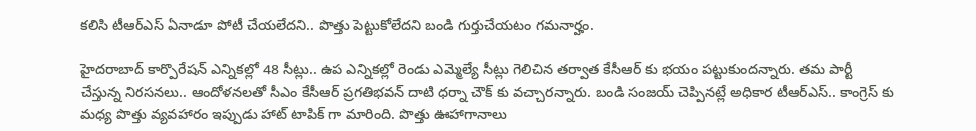కలిసి టీఆర్ఎస్ ఏనాడూ పోటీ చేయలేదని.. పొత్తు పెట్టుకోలేదని బండి గుర్తుచేయటం గమనార్హం.

హైదరాబాద్ కార్పొరేషన్ ఎన్నికల్లో 48 సీట్లు.. ఉప ఎన్నికల్లో రెండు ఎమ్మెల్యే సీట్లు గెలిచిన తర్వాత కేసీఆర్ కు భయం పట్టుకుందన్నారు. తమ పార్టీ చేస్తున్న నిరసనలు.. ఆందోళనలతో సీఎం కేసీఆర్ ప్రగతిభవన్ దాటి ధర్నా చౌక్ కు వచ్చారన్నారు. బండి సంజయ్ చెప్పినట్లే అధికార టీఆర్ఎస్.. కాంగ్రెస్ కు మధ్య పొత్తు వ్యవహారం ఇప్పుడు హాట్ టాపిక్ గా మారింది. పొత్తు ఊహాగానాలు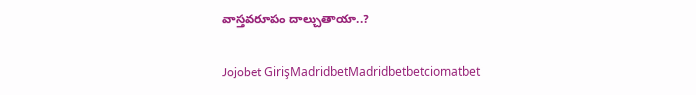వాస్తవరూపం దాల్చుతాయా..?

Jojobet GirişMadridbetMadridbetbetciomatbet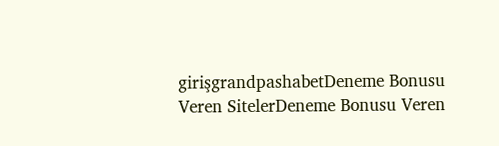girişgrandpashabetDeneme Bonusu Veren SitelerDeneme Bonusu Veren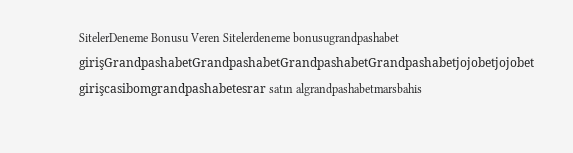SitelerDeneme Bonusu Veren Sitelerdeneme bonusugrandpashabet girişGrandpashabetGrandpashabetGrandpashabetGrandpashabetjojobetjojobet girişcasibomgrandpashabetesrar satın algrandpashabetmarsbahis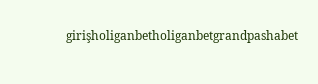girişholiganbetholiganbetgrandpashabet